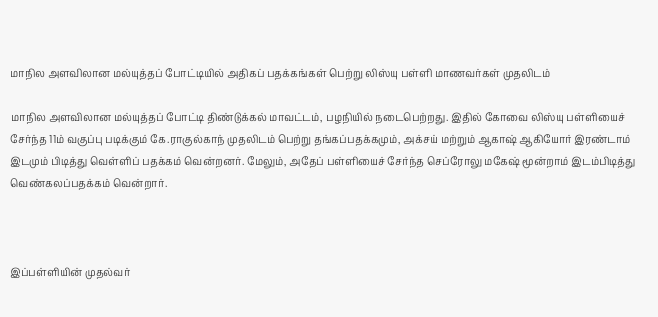மாநில அளவிலான மல்யுத்தப் போட்டியில் அதிகப் பதக்கங்கள் பெற்று லிஸ்யு பள்ளி மாணவர்கள் முதலிடம்

மாநில அளவிலான மல்யுத்தப் போட்டி திண்டுக்கல் மாவட்டம், பழநியில் நடைபெற்றது. இதில் கோவை லிஸ்யு பள்ளியைச் சேர்ந்த 11ம் வகுப்பு படிக்கும் கே.ராகுல்காந் முதலிடம் பெற்று தங்கப்பதக்கமும், அக்சய் மற்றும் ஆகாஷ் ஆகியோர் இரண்டாம் இடமும் பிடித்து வெள்ளிப் பதக்கம் வென்றனர். மேலும், அதேப் பள்ளியைச் சேர்ந்த செப்ரோலு மகேஷ் மூன்றாம் இடம்பிடித்து வெண்கலப்பதக்கம் வென்றார்.



இப்பள்ளியின் முதல்வர்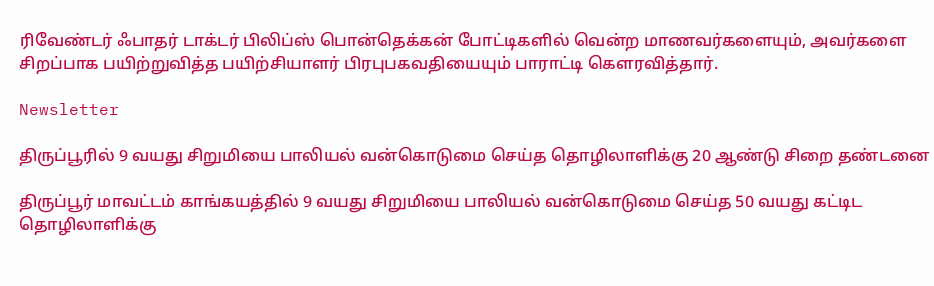ரிவேண்டர் ஃபாதர் டாக்டர் பிலிப்ஸ் பொன்தெக்கன் போட்டிகளில் வென்ற மாணவர்களையும், அவர்களை சிறப்பாக பயிற்றுவித்த பயிற்சியாளர் பிரபுபகவதியையும் பாராட்டி கௌரவித்தார்.

Newsletter

திருப்பூரில் 9 வயது சிறுமியை பாலியல் வன்கொடுமை செய்த தொழிலாளிக்கு 20 ஆண்டு சிறை தண்டனை

திருப்பூர் மாவட்டம் காங்கயத்தில் 9 வயது சிறுமியை பாலியல் வன்கொடுமை செய்த 50 வயது கட்டிட தொழிலாளிக்கு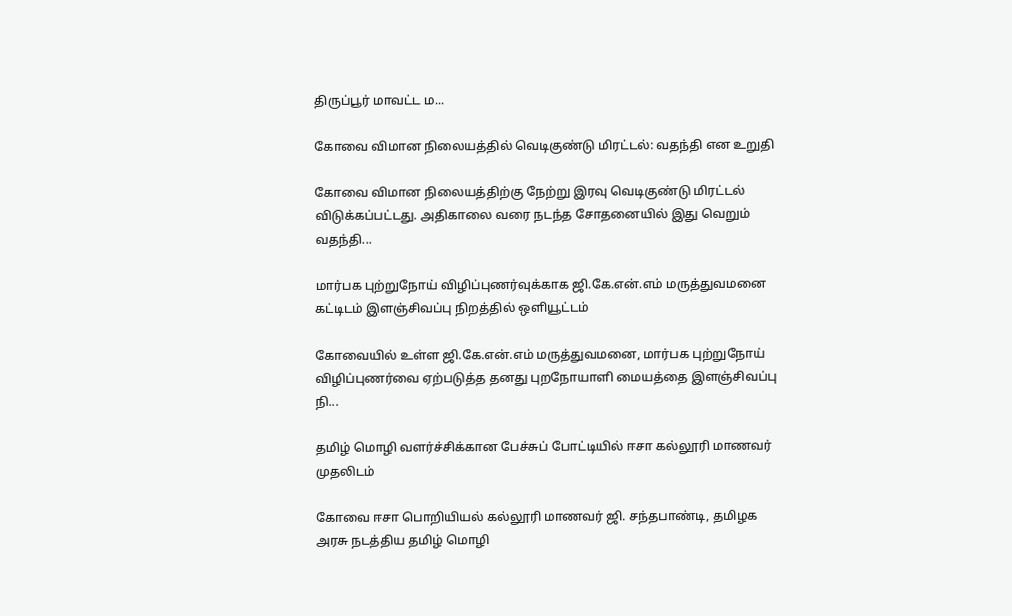திருப்பூர் மாவட்ட ம...

கோவை விமான நிலையத்தில் வெடிகுண்டு மிரட்டல்: வதந்தி என உறுதி

கோவை விமான நிலையத்திற்கு நேற்று இரவு வெடிகுண்டு மிரட்டல் விடுக்கப்பட்டது. அதிகாலை வரை நடந்த சோதனையில் இது வெறும் வதந்தி...

மார்பக புற்றுநோய் விழிப்புணர்வுக்காக ஜி.கே.என்.எம் மருத்துவமனை கட்டிடம் இளஞ்சிவப்பு நிறத்தில் ஒளியூட்டம்

கோவையில் உள்ள ஜி.கே.என்.எம் மருத்துவமனை, மார்பக புற்றுநோய் விழிப்புணர்வை ஏற்படுத்த தனது புறநோயாளி மையத்தை இளஞ்சிவப்பு நி...

தமிழ் மொழி வளர்ச்சிக்கான பேச்சுப் போட்டியில் ஈசா கல்லூரி மாணவர் முதலிடம்

கோவை ஈசா பொறியியல் கல்லூரி மாணவர் ஜி. சந்தபாண்டி, தமிழக அரசு நடத்திய தமிழ் மொழி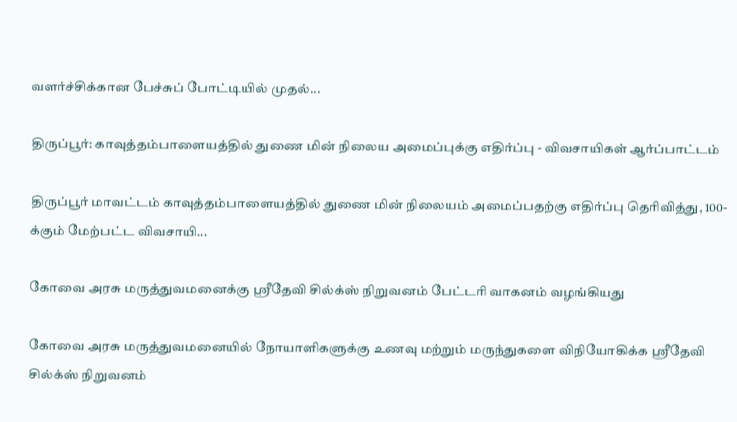வளர்ச்சிக்கான பேச்சுப் போட்டியில் முதல்...

திருப்பூர்: காவுத்தம்பாளையத்தில் துணை மின் நிலைய அமைப்புக்கு எதிர்ப்பு - விவசாயிகள் ஆர்ப்பாட்டம்

திருப்பூர் மாவட்டம் காவுத்தம்பாளையத்தில் துணை மின் நிலையம் அமைப்பதற்கு எதிர்ப்பு தெரிவித்து, 100-க்கும் மேற்பட்ட விவசாயி...

கோவை அரசு மருத்துவமனைக்கு ஸ்ரீதேவி சில்க்ஸ் நிறுவனம் பேட்டரி வாகனம் வழங்கியது

கோவை அரசு மருத்துவமனையில் நோயாளிகளுக்கு உணவு மற்றும் மருந்துகளை விநியோகிக்க ஸ்ரீதேவி சில்க்ஸ் நிறுவனம்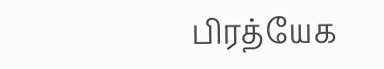பிரத்யேக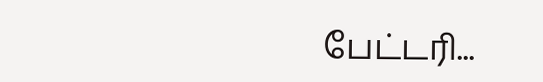பேட்டரி...